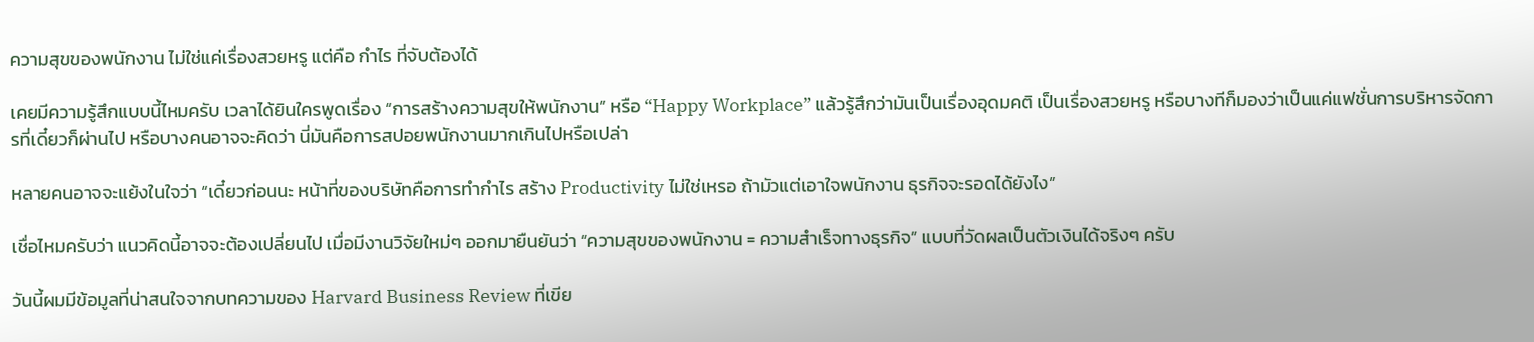ความสุขของพนักงาน ไม่ใช่แค่เรื่องสวยหรู แต่คือ กำไร ที่จับต้องได้

เคยมีความรู้สึกแบบนี้ไหมครับ เวลาได้ยินใครพูดเรื่อง “การสร้างความสุขให้พนักงาน” หรือ “Happy Workplace” แล้วรู้สึกว่ามันเป็นเรื่องอุดมคติ เป็นเรื่องสวยหรู หรือบางทีก็มองว่าเป็นแค่แฟชั่นการบริหารจัดการที่เดี๋ยวก็ผ่านไป หรือบางคนอาจจะคิดว่า นี่มันคือการสปอยพนักงานมากเกินไปหรือเปล่า

หลายคนอาจจะแย้งในใจว่า “เดี๋ยวก่อนนะ หน้าที่ของบริษัทคือการทำกำไร สร้าง Productivity ไม่ใช่เหรอ ถ้ามัวแต่เอาใจพนักงาน ธุรกิจจะรอดได้ยังไง”

เชื่อไหมครับว่า แนวคิดนี้อาจจะต้องเปลี่ยนไป เมื่อมีงานวิจัยใหม่ๆ ออกมายืนยันว่า “ความสุขของพนักงาน = ความสำเร็จทางธุรกิจ” แบบที่วัดผลเป็นตัวเงินได้จริงๆ ครับ

วันนี้ผมมีข้อมูลที่น่าสนใจจากบทความของ Harvard Business Review ที่เขีย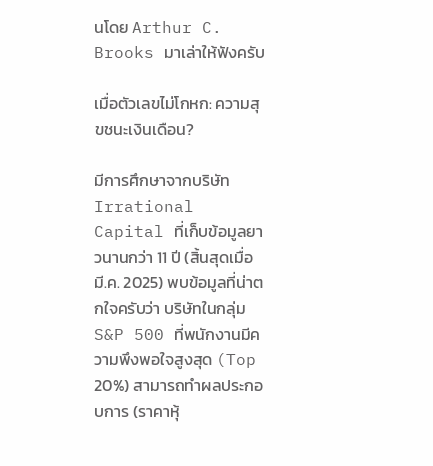นโดย Arthur C. Brooks มาเล่าให้ฟังครับ

เมื่อตัวเลขไม่โกหก: ความสุขชนะเงินเดือน?

มีการศึกษาจากบริษัท Irrational Capital ที่เก็บข้อมูลยาวนานกว่า 11 ปี (สิ้นสุดเมื่อ มี.ค. 2025) พบข้อมูลที่น่าตกใจครับว่า บริษัทในกลุ่ม S&P 500 ที่พนักงานมีความพึงพอใจสูงสุด (Top 20%) สามารถทำผลประกอบการ (ราคาหุ้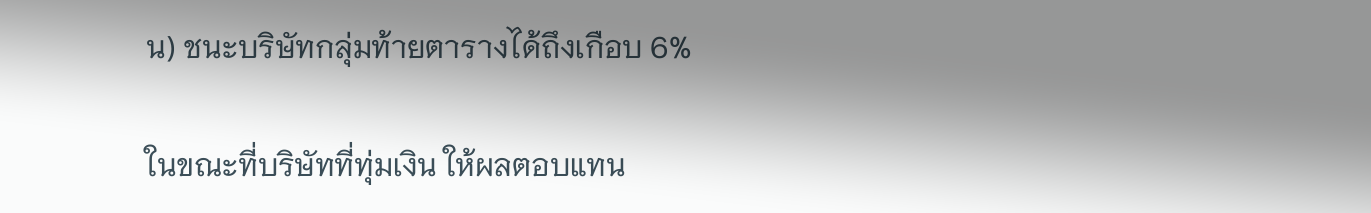น) ชนะบริษัทกลุ่มท้ายตารางได้ถึงเกือบ 6%

ในขณะที่บริษัทที่ทุ่มเงิน ให้ผลตอบแทน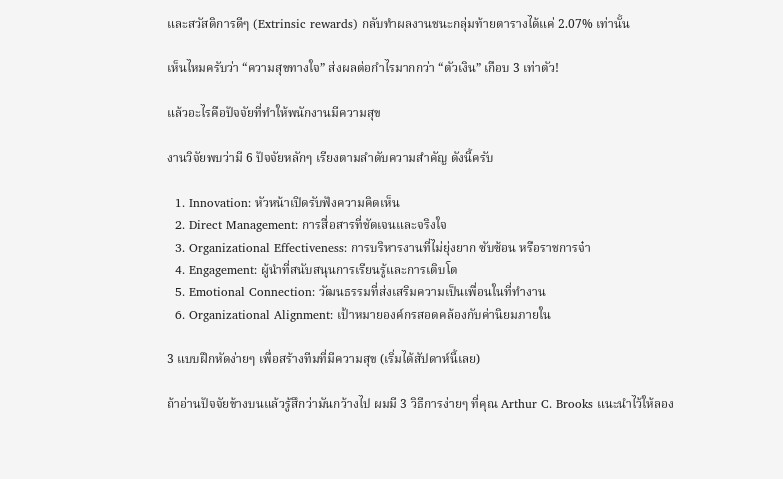และสวัสดิการดีๆ (Extrinsic rewards) กลับทำผลงานชนะกลุ่มท้ายตารางได้แค่ 2.07% เท่านั้น

เห็นไหมครับว่า “ความสุขทางใจ” ส่งผลต่อกำไรมากกว่า “ตัวเงิน” เกือบ 3 เท่าตัว!

แล้วอะไรคือปัจจัยที่ทำให้พนักงานมีความสุข

งานวิจัยพบว่ามี 6 ปัจจัยหลักๆ เรียงตามลำดับความสำคัญ ดังนี้ครับ

  1. Innovation: หัวหน้าเปิดรับฟังความคิดเห็น
  2. Direct Management: การสื่อสารที่ชัดเจนและจริงใจ
  3. Organizational Effectiveness: การบริหารงานที่ไม่ยุ่งยาก ซับซ้อน หรือราชการจ๋า
  4. Engagement: ผู้นำที่สนับสนุนการเรียนรู้และการเติบโต
  5. Emotional Connection: วัฒนธรรมที่ส่งเสริมความเป็นเพื่อนในที่ทำงาน
  6. Organizational Alignment: เป้าหมายองค์กรสอดคล้องกับค่านิยมภายใน

3 แบบฝึกหัดง่ายๆ เพื่อสร้างทีมที่มีความสุข (เริ่มได้สัปดาห์นี้เลย)

ถ้าอ่านปัจจัยข้างบนแล้วรู้สึกว่ามันกว้างไป ผมมี 3 วิธีการง่ายๆ ที่คุณ Arthur C. Brooks แนะนำไว้ให้ลอง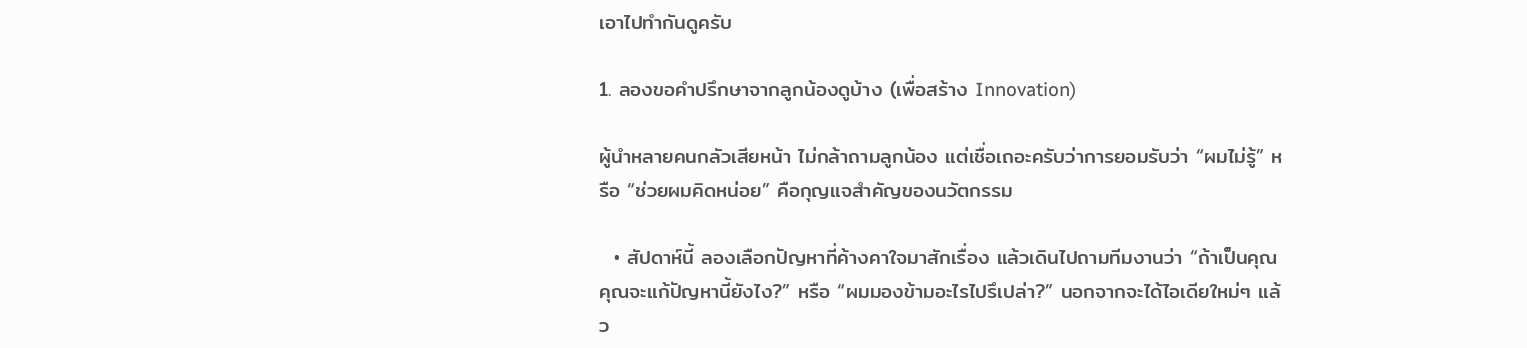เอาไปทำกันดูครับ

1. ลองขอคำปรึกษาจากลูกน้องดูบ้าง (เพื่อสร้าง Innovation)

ผู้นำหลายคนกลัวเสียหน้า ไม่กล้าถามลูกน้อง แต่เชื่อเถอะครับว่าการยอมรับว่า “ผมไม่รู้” หรือ “ช่วยผมคิดหน่อย” คือกุญแจสำคัญของนวัตกรรม

  • สัปดาห์นี้ ลองเลือกปัญหาที่ค้างคาใจมาสักเรื่อง แล้วเดินไปถามทีมงานว่า “ถ้าเป็นคุณ คุณจะแก้ปัญหานี้ยังไง?” หรือ “ผมมองข้ามอะไรไปรึเปล่า?” นอกจากจะได้ไอเดียใหม่ๆ แล้ว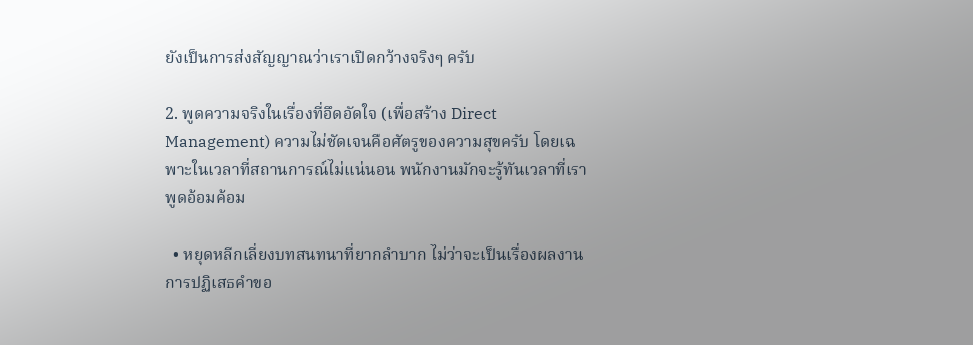ยังเป็นการส่งสัญญาณว่าเราเปิดกว้างจริงๆ ครับ

2. พูดความจริงในเรื่องที่อึดอัดใจ (เพื่อสร้าง Direct Management) ความไม่ชัดเจนคือศัตรูของความสุขครับ โดยเฉพาะในเวลาที่สถานการณ์ไม่แน่นอน พนักงานมักจะรู้ทันเวลาที่เราพูดอ้อมค้อม

  • หยุดหลีกเลี่ยงบทสนทนาที่ยากลำบาก ไม่ว่าจะเป็นเรื่องผลงาน การปฏิเสธคำขอ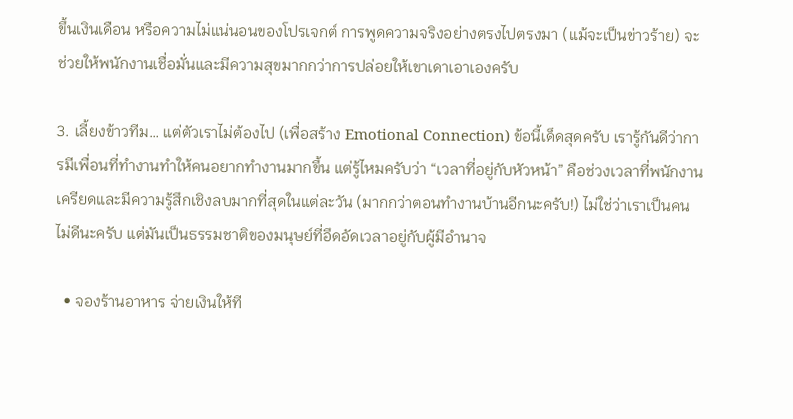ขึ้นเงินเดือน หรือความไม่แน่นอนของโปรเจกต์ การพูดความจริงอย่างตรงไปตรงมา (แม้จะเป็นข่าวร้าย) จะช่วยให้พนักงานเชื่อมั่นและมีความสุขมากกว่าการปล่อยให้เขาเดาเอาเองครับ

3. เลี้ยงข้าวทีม… แต่ตัวเราไม่ต้องไป (เพื่อสร้าง Emotional Connection) ข้อนี้เด็ดสุดครับ เรารู้กันดีว่าการมีเพื่อนที่ทำงานทำให้คนอยากทำงานมากขึ้น แต่รู้ไหมครับว่า “เวลาที่อยู่กับหัวหน้า” คือช่วงเวลาที่พนักงานเครียดและมีความรู้สึกเชิงลบมากที่สุดในแต่ละวัน (มากกว่าตอนทำงานบ้านอีกนะครับ!) ไม่ใช่ว่าเราเป็นคนไม่ดีนะครับ แต่มันเป็นธรรมชาติของมนุษย์ที่อึดอัดเวลาอยู่กับผู้มีอำนาจ

  • จองร้านอาหาร จ่ายเงินให้ที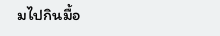มไปกินมื้อ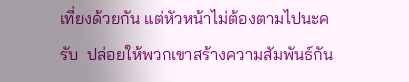เที่ยงด้วยกัน แต่หัวหน้าไม่ต้องตามไปนะครับ  ปล่อยให้พวกเขาสร้างความสัมพันธ์กัน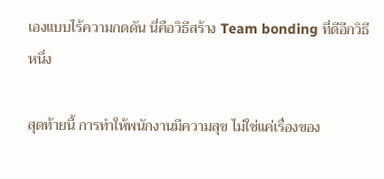เองแบบไร้ความกดดัน นี่คือวิธีสร้าง Team bonding ที่ดีอีกวิธีหนึ่ง

สุดท้ายนี้ การทำให้พนักงานมีความสุข ไม่ใช่แค่เรื่องของ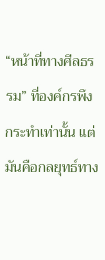“หน้าที่ทางศีลธรรม” ที่องค์กรพึงกระทำเท่านั้น แต่มันคือกลยุทธ์ทาง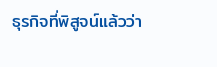ธุรกิจที่พิสูจน์แล้วว่า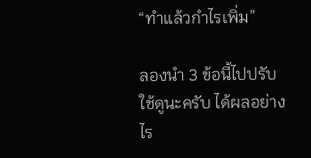“ทำแล้วกำไรเพิ่ม”

ลองนำ 3 ข้อนี้ไปปรับใช้ดูนะครับ ได้ผลอย่างไร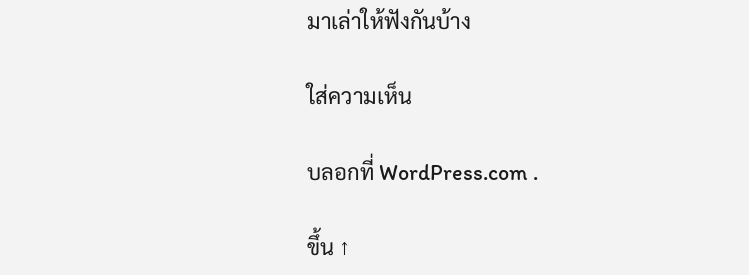มาเล่าให้ฟังกันบ้าง

ใส่ความเห็น

บลอกที่ WordPress.com .

ขึ้น ↑